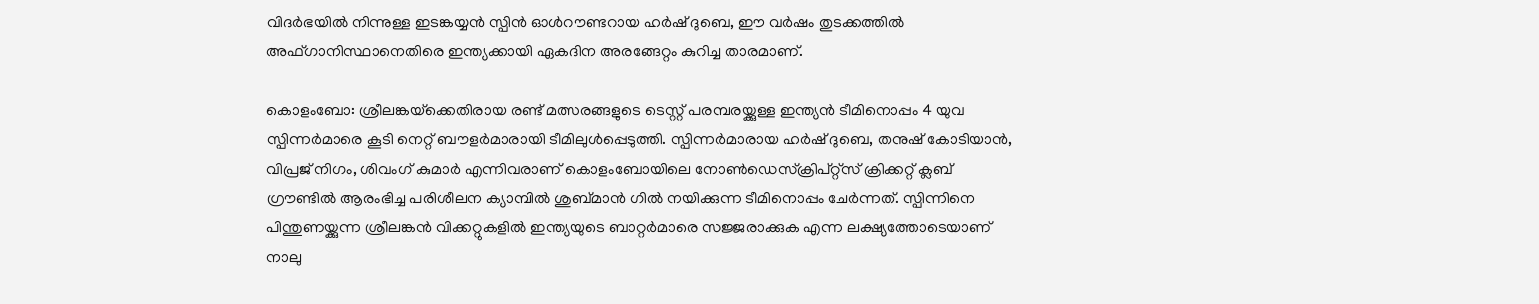വിദർഭയിൽ നിന്നുള്ള ഇടങ്കയ്യൻ സ്പിൻ ഓൾറൗണ്ടറായ ഹർഷ് ദുബെ, ഈ വർഷം തുടക്കത്തിൽ അഫ്ഗാനിസ്ഥാനെതിരെ ഇന്ത്യക്കായി ഏകദിന അരങ്ങേറ്റം കുറിച്ച താരമാണ്.

കൊളംബോ: ശ്രീലങ്കയ്‌ക്കെതിരായ രണ്ട് മത്സരങ്ങളുടെ ടെസ്റ്റ് പരമ്പരയ്ക്കുള്ള ഇന്ത്യൻ ടീമിനൊപ്പം 4 യുവ സ്പിന്നർമാരെ കൂടി നെറ്റ് ബൗളർമാരായി ടീമിലുള്‍പ്പെടുത്തി. സ്പിന്നര്‍മാരായ ഹർഷ് ദുബെ, തനുഷ് കോടിയാൻ, വിപ്രജ് നിഗം, ശിവംഗ് കുമാർ എന്നിവരാണ് കൊളംബോയിലെ നോൺഡെസ്ക്രിപ്റ്റ്സ് ക്രിക്കറ്റ് ക്ലബ് ഗ്രൗണ്ടിൽ ആരംഭിച്ച പരിശീലന ക്യാമ്പിൽ ശുബ്മാൻ ഗിൽ നയിക്കുന്ന ടീമിനൊപ്പം ചേർന്നത്. സ്പിന്നിനെ പിന്തുണയ്ക്കുന്ന ശ്രീലങ്കൻ വിക്കറ്റുകളിൽ ഇന്ത്യയുടെ ബാറ്റർമാരെ സജ്ജരാക്കുക എന്ന ലക്ഷ്യത്തോടെയാണ് നാലു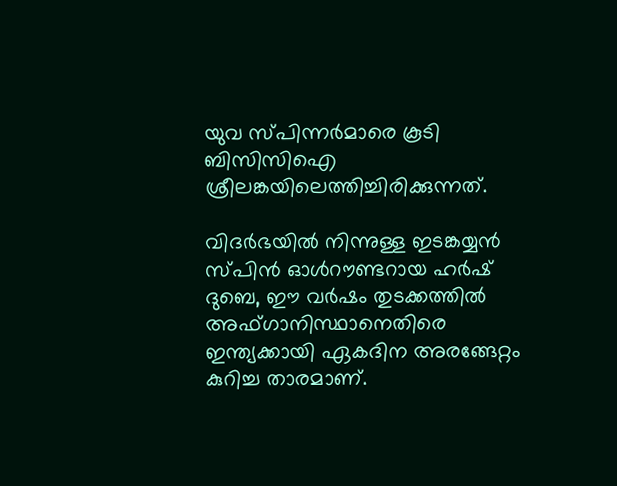യുവ സ്പിന്നര്‍മാരെ കൂടി ബിസിസിഐ ശ്രീലങ്കയിലെത്തിച്ചിരിക്കുന്നത്.

വിദർഭയിൽ നിന്നുള്ള ഇടങ്കയ്യൻ സ്പിൻ ഓൾറൗണ്ടറായ ഹർഷ് ദുബെ, ഈ വർഷം തുടക്കത്തിൽ അഫ്ഗാനിസ്ഥാനെതിരെ ഇന്ത്യക്കായി ഏകദിന അരങ്ങേറ്റം കുറിച്ച താരമാണ്.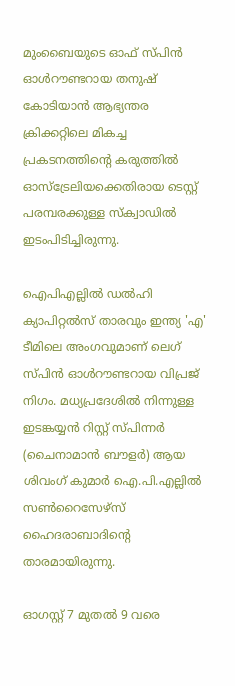മുംബൈയുടെ ഓഫ് സ്പിൻ ഓൾറൗണ്ടറായ തനുഷ് കോടിയാൻ ആഭ്യന്തര ക്രിക്കറ്റിലെ മികച്ച പ്രകടനത്തിന്റെ കരുത്തിൽ ഓസ്ട്രേലിയക്കെതിരായ ടെസ്റ്റ് പരമ്പരക്കുള്ള സ്ക്വാഡിൽ ഇടംപിടിച്ചിരുന്നു.

ഐപിഎല്ലിൽ ഡൽഹി ക്യാപിറ്റൽസ് താരവും ഇന്ത്യ 'എ' ടീമിലെ അംഗവുമാണ് ലെഗ് സ്പിൻ ഓൾറൗണ്ടറായ വിപ്രജ് നിഗം. മധ്യപ്രദേശിൽ നിന്നുള്ള ഇടങ്കയ്യൻ റിസ്റ്റ് സ്പിന്നർ (ചൈനാമാൻ ബൗളർ) ആയ ശിവംഗ് കുമാർ ഐ.പി.എല്ലിൽ സൺറൈസേഴ്സ് ഹൈദരാബാദിന്‍റെ താരമായിരുന്നു.

ഓഗസ്റ്റ് 7 മുതൽ 9 വരെ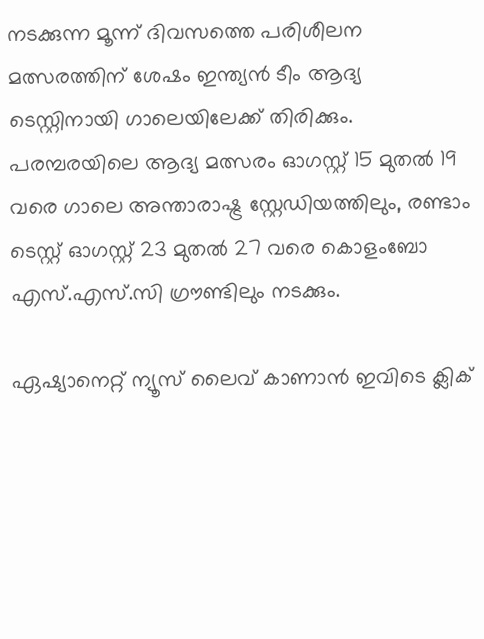നടക്കുന്ന മൂന്ന് ദിവസത്തെ പരിശീലന മത്സരത്തിന് ശേഷം ഇന്ത്യൻ ടീം ആദ്യ ടെസ്റ്റിനായി ഗാലെയിലേക്ക് തിരിക്കും. പരമ്പരയിലെ ആദ്യ മത്സരം ഓഗസ്റ്റ് 15 മുതൽ 19 വരെ ഗാലെ അന്താരാഷ്ട്ര സ്റ്റേഡിയത്തിലും, രണ്ടാം ടെസ്റ്റ് ഓഗസ്റ്റ് 23 മുതൽ 27 വരെ കൊളംബോ എസ്.എസ്.സി ഗ്രൗണ്ടിലും നടക്കും.

ഏഷ്യാനെറ്റ് ന്യൂസ് ലൈവ് കാണാന്‍ ഇവിടെ ക്ലിക്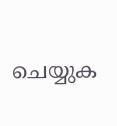ചെയ്യുക